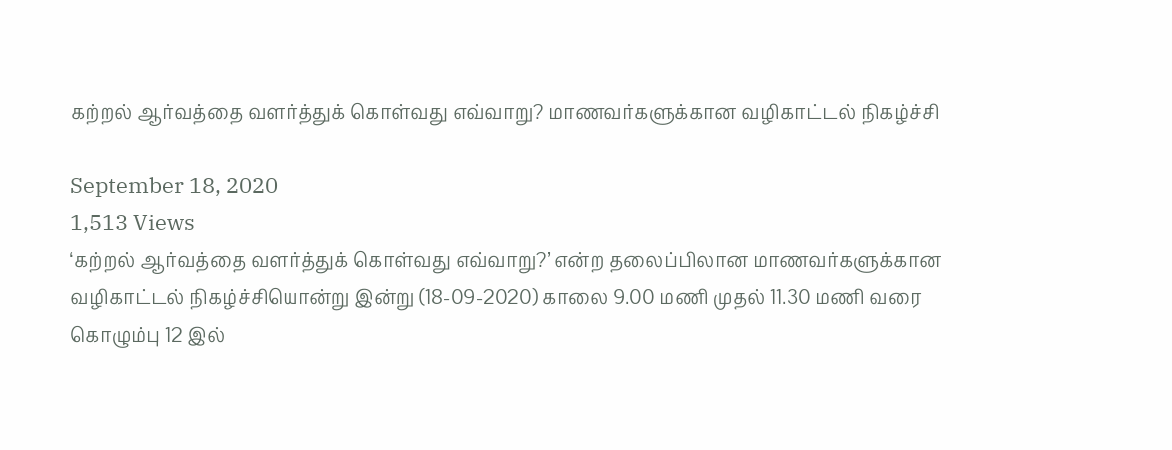கற்றல் ஆர்வத்தை வளர்த்துக் கொள்வது எவ்வாறு? மாணவர்களுக்கான வழிகாட்டல் நிகழ்ச்சி

September 18, 2020
1,513 Views
‘கற்றல் ஆர்வத்தை வளர்த்துக் கொள்வது எவ்வாறு?’ என்ற தலைப்பிலான மாணவர்களுக்கான வழிகாட்டல் நிகழ்ச்சியொன்று இன்று (18-09-2020) காலை 9.00 மணி முதல் 11.30 மணி வரை கொழும்பு 12 இல்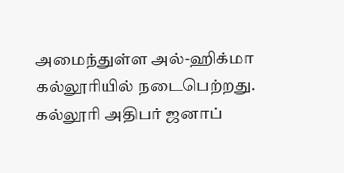அமைந்துள்ள அல்-ஹிக்மா கல்லூரியில் நடைபெற்றது.
கல்லூரி அதிபர் ஜனாப்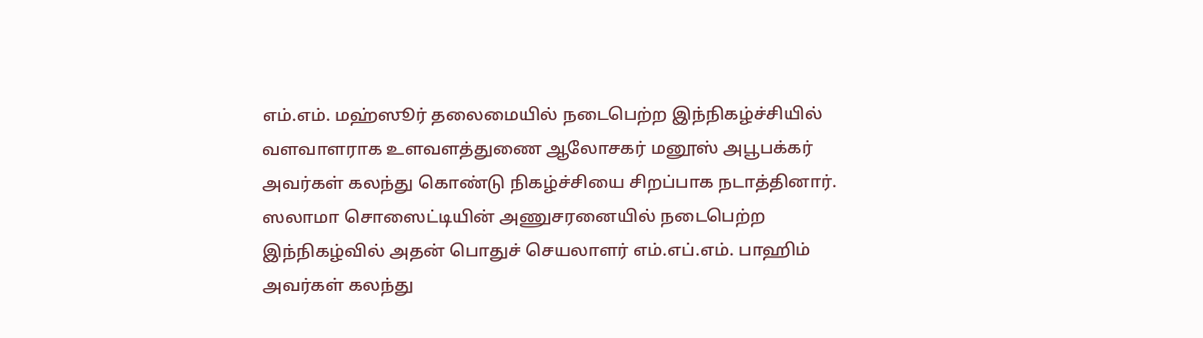எம்.எம். மஹ்ஸூர் தலைமையில் நடைபெற்ற இந்நிகழ்ச்சியில் வளவாளராக உளவளத்துணை ஆலோசகர் மனூஸ் அபூபக்கர் அவர்கள் கலந்து கொண்டு நிகழ்ச்சியை சிறப்பாக நடாத்தினார்.
ஸலாமா சொஸைட்டியின் அணுசரனையில் நடைபெற்ற இந்நிகழ்வில் அதன் பொதுச் செயலாளர் எம்.எப்.எம். பாஹிம் அவர்கள் கலந்து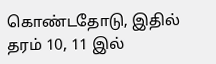கொண்டதோடு, இதில் தரம் 10, 11 இல்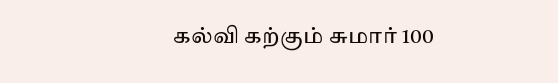கல்வி கற்கும் சுமார் 100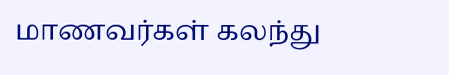மாணவர்கள் கலந்து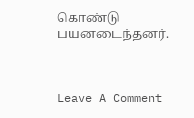கொண்டு பயனடைந்தனர்.



Leave A Comment